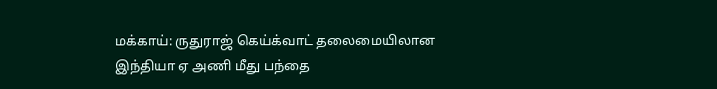மக்காய்: ருதுராஜ் கெய்க்வாட் தலைமையிலான இந்தியா ஏ அணி மீது பந்தை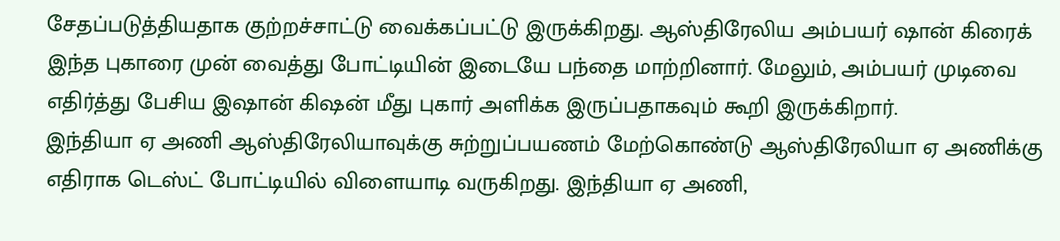சேதப்படுத்தியதாக குற்றச்சாட்டு வைக்கப்பட்டு இருக்கிறது. ஆஸ்திரேலிய அம்பயர் ஷான் கிரைக் இந்த புகாரை முன் வைத்து போட்டியின் இடையே பந்தை மாற்றினார். மேலும், அம்பயர் முடிவை எதிர்த்து பேசிய இஷான் கிஷன் மீது புகார் அளிக்க இருப்பதாகவும் கூறி இருக்கிறார்.
இந்தியா ஏ அணி ஆஸ்திரேலியாவுக்கு சுற்றுப்பயணம் மேற்கொண்டு ஆஸ்திரேலியா ஏ அணிக்கு எதிராக டெஸ்ட் போட்டியில் விளையாடி வருகிறது. இந்தியா ஏ அணி,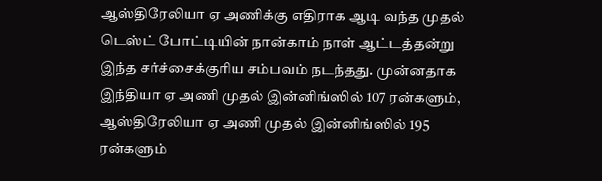ஆஸ்திரேலியா ஏ அணிக்கு எதிராக ஆடி வந்த முதல் டெஸ்ட் போட்டியின் நான்காம் நாள் ஆட்டத்தன்று இந்த சர்ச்சைக்குரிய சம்பவம் நடந்தது. முன்னதாக இந்தியா ஏ அணி முதல் இன்னிங்ஸில் 107 ரன்களும், ஆஸ்திரேலியா ஏ அணி முதல் இன்னிங்ஸில் 195 ரன்களும்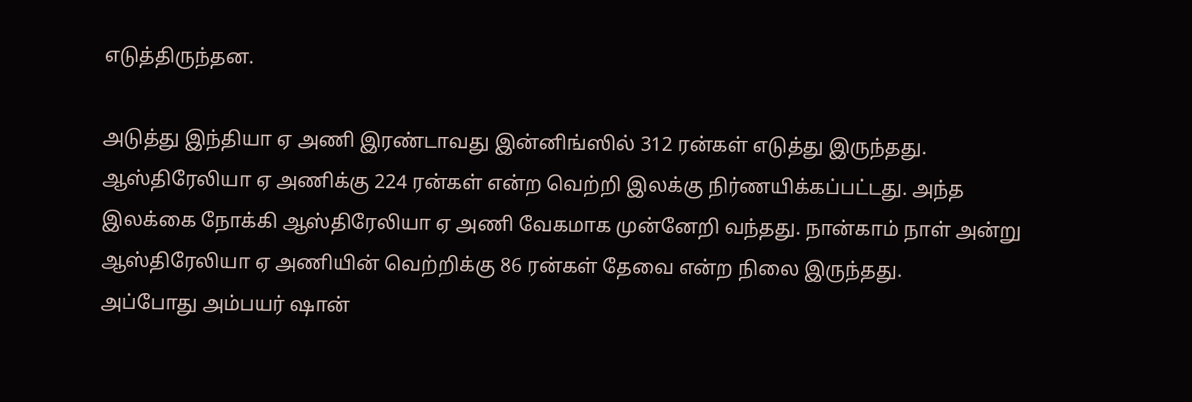எடுத்திருந்தன.

அடுத்து இந்தியா ஏ அணி இரண்டாவது இன்னிங்ஸில் 312 ரன்கள் எடுத்து இருந்தது. ஆஸ்திரேலியா ஏ அணிக்கு 224 ரன்கள் என்ற வெற்றி இலக்கு நிர்ணயிக்கப்பட்டது. அந்த இலக்கை நோக்கி ஆஸ்திரேலியா ஏ அணி வேகமாக முன்னேறி வந்தது. நான்காம் நாள் அன்று ஆஸ்திரேலியா ஏ அணியின் வெற்றிக்கு 86 ரன்கள் தேவை என்ற நிலை இருந்தது.
அப்போது அம்பயர் ஷான்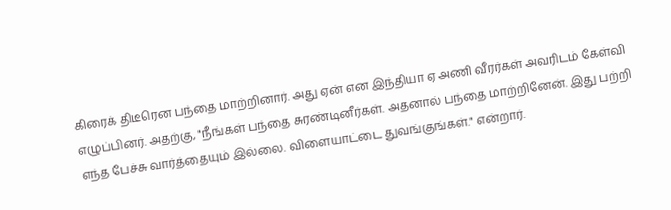கிரைக் திடீரென பந்தை மாற்றினார். அது ஏன் என இந்தியா ஏ அணி வீரர்கள் அவரிடம் கேள்வி எழுப்பினர். அதற்கு, "நீங்கள் பந்தை சுரண்டினீர்கள். அதனால் பந்தை மாற்றினேன். இது பற்றி எந்த பேச்சு வார்த்தையும் இல்லை. விளையாட்டை துவங்குங்கள்." என்றார்.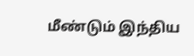மீண்டும் இந்திய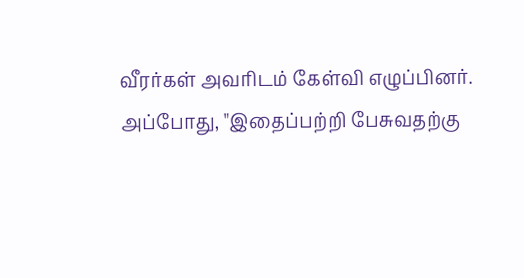வீரர்கள் அவரிடம் கேள்வி எழுப்பினர்.
அப்போது, "இதைப்பற்றி பேசுவதற்கு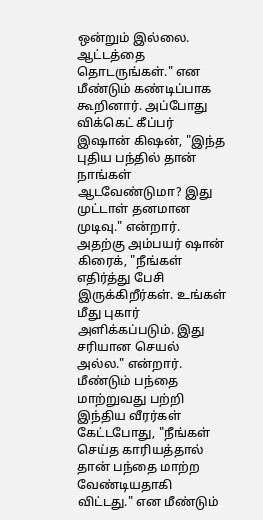ஒன்றும் இல்லை. ஆட்டத்தை தொடருங்கள்." என மீண்டும் கண்டிப்பாக கூறினார். அப்போது விக்கெட் கீப்பர் இஷான் கிஷன், "இந்த புதிய பந்தில் தான் நாங்கள் ஆடவேண்டுமா? இது முட்டாள் தனமான முடிவு." என்றார். அதற்கு அம்பயர் ஷான் கிரைக், "நீங்கள் எதிர்த்து பேசி இருக்கிறீர்கள். உங்கள் மீது புகார் அளிக்கப்படும். இது சரியான செயல் அல்ல." என்றார்.
மீண்டும் பந்தை மாற்றுவது பற்றி இந்திய வீரர்கள் கேட்டபோது, "நீங்கள் செய்த காரியத்தால் தான் பந்தை மாற்ற வேண்டியதாகி விட்டது." என மீண்டும்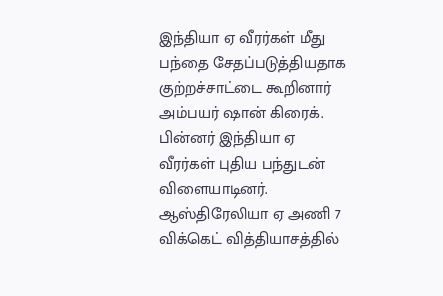இந்தியா ஏ வீரர்கள் மீது பந்தை சேதப்படுத்தியதாக குற்றச்சாட்டை கூறினார் அம்பயர் ஷான் கிரைக். பின்னர் இந்தியா ஏ வீரர்கள் புதிய பந்துடன் விளையாடினர்.
ஆஸ்திரேலியா ஏ அணி 7 விக்கெட் வித்தியாசத்தில்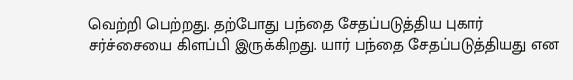வெற்றி பெற்றது. தற்போது பந்தை சேதப்படுத்திய புகார் சர்ச்சையை கிளப்பி இருக்கிறது. யார் பந்தை சேதப்படுத்தியது என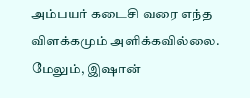அம்பயர் கடைசி வரை எந்த விளக்கமும் அளிக்கவில்லை. மேலும், இஷான்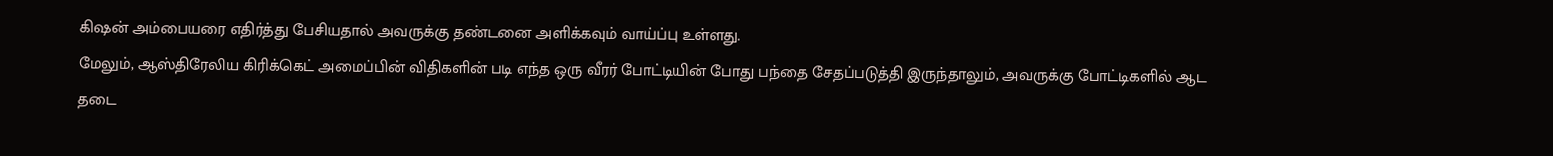கிஷன் அம்பையரை எதிர்த்து பேசியதால் அவருக்கு தண்டனை அளிக்கவும் வாய்ப்பு உள்ளது.
மேலும், ஆஸ்திரேலிய கிரிக்கெட் அமைப்பின் விதிகளின் படி எந்த ஒரு வீரர் போட்டியின் போது பந்தை சேதப்படுத்தி இருந்தாலும், அவருக்கு போட்டிகளில் ஆட தடை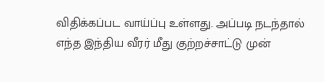விதிக்கப்பட வாய்ப்பு உள்ளது. அப்படி நடந்தால் எந்த இந்திய வீரர் மீது குற்றச்சாட்டு முன்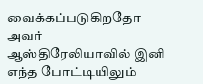வைக்கப்படுகிறதோ அவர் ஆஸ்திரேலியாவில் இனி எந்த போட்டியிலும்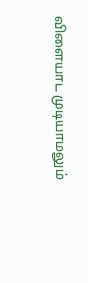விளையாட முடியாமலும்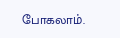போகலாம்.